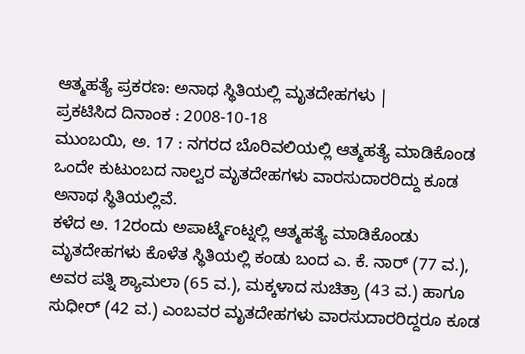ಆತ್ಮಹತ್ಯೆ ಪ್ರಕರಣ: ಅನಾಥ ಸ್ಥಿತಿಯಲ್ಲಿ ಮೃತದೇಹಗಳು |
ಪ್ರಕಟಿಸಿದ ದಿನಾಂಕ : 2008-10-18
ಮುಂಬಯಿ, ಅ. 17 : ನಗರದ ಬೊರಿವಲಿಯಲ್ಲಿ ಆತ್ಮಹತ್ಯೆ ಮಾಡಿಕೊಂಡ ಒಂದೇ ಕುಟುಂಬದ ನಾಲ್ವರ ಮೃತದೇಹಗಳು ವಾರಸುದಾರರಿದ್ದು ಕೂಡ ಅನಾಥ ಸ್ಥಿತಿಯಲ್ಲಿವೆ.
ಕಳೆದ ಅ. 12ರಂದು ಅಪಾರ್ಟ್ಮೆಂಟ್ನಲ್ಲಿ ಆತ್ಮಹತ್ಯೆ ಮಾಡಿಕೊಂಡು ಮೃತದೇಹಗಳು ಕೊಳೆತ ಸ್ಥಿತಿಯಲ್ಲಿ ಕಂಡು ಬಂದ ಎ. ಕೆ. ನಾರ್ (77 ವ.), ಅವರ ಪತ್ನಿ ಶ್ಯಾಮಲಾ (65 ವ.), ಮಕ್ಕಳಾದ ಸುಚಿತ್ರಾ (43 ವ.) ಹಾಗೂ ಸುಧೀರ್ (42 ವ.) ಎಂಬವರ ಮೃತದೇಹಗಳು ವಾರಸುದಾರರಿದ್ದರೂ ಕೂಡ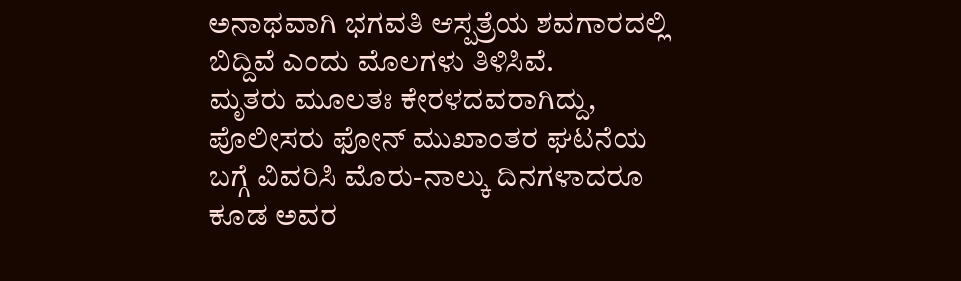ಅನಾಥವಾಗಿ ಭಗವತಿ ಆಸ್ಪತ್ರೆಯ ಶವಗಾರದಲ್ಲಿ ಬಿದ್ದಿವೆ ಎಂದು ಮೊಲಗಳು ತಿಳಿಸಿವೆ.
ಮೃತರು ಮೂಲತಃ ಕೇರಳದವರಾಗಿದ್ದು, ಪೊಲೀಸರು ಫೋನ್ ಮುಖಾಂತರ ಘಟನೆಯ ಬಗ್ಗೆ ವಿವರಿಸಿ ಮೊರು-ನಾಲ್ಕು ದಿನಗಳಾದರೂ ಕೂಡ ಅವರ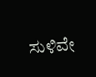ಸುಳಿವೇ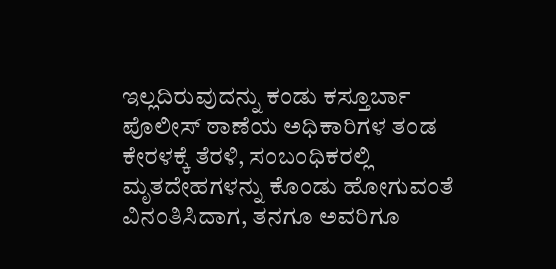ಇಲ್ಲದಿರುವುದನ್ನು ಕಂಡು ಕಸ್ತೂರ್ಬಾ ಪೊಲೀಸ್ ಠಾಣೆಯ ಅಧಿಕಾರಿಗಳ ತಂಡ ಕೇರಳಕ್ಕೆ ತೆರಳಿ, ಸಂಬಂಧಿಕರಲ್ಲಿ ಮೃತದೇಹಗಳನ್ನು ಕೊಂಡು ಹೋಗುವಂತೆ ವಿನಂತಿಸಿದಾಗ, ತನಗೂ ಅವರಿಗೂ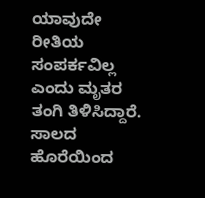ಯಾವುದೇ ರೀತಿಯ ಸಂಪರ್ಕವಿಲ್ಲ ಎಂದು ಮೃತರ ತಂಗಿ ತಿಳಿಸಿದ್ದಾರೆ.
ಸಾಲದ ಹೊರೆಯಿಂದ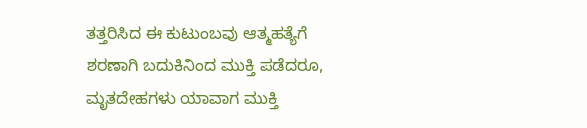ತತ್ತರಿಸಿದ ಈ ಕುಟುಂಬವು ಆತ್ಮಹತ್ಯೆಗೆ ಶರಣಾಗಿ ಬದುಕಿನಿಂದ ಮುಕ್ತಿ ಪಡೆದರೂ, ಮೃತದೇಹಗಳು ಯಾವಾಗ ಮುಕ್ತಿ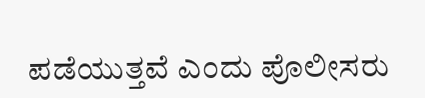ಪಡೆಯುತ್ತವೆ ಎಂದು ಪೊಲೀಸರು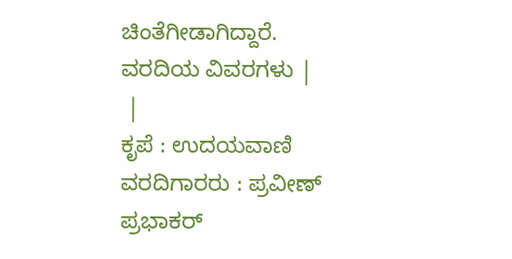ಚಿಂತೆಗೀಡಾಗಿದ್ದಾರೆ.
ವರದಿಯ ವಿವರಗಳು |
 |
ಕೃಪೆ : ಉದಯವಾಣಿ ವರದಿಗಾರರು : ಪ್ರವೀಣ್ ಪ್ರಭಾಕರ್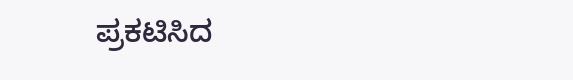ಪ್ರಕಟಿಸಿದ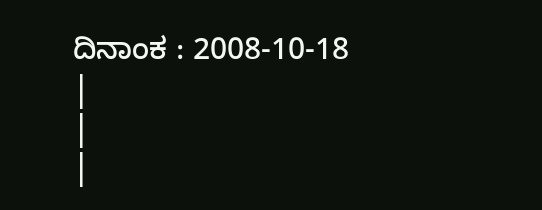ದಿನಾಂಕ : 2008-10-18
|
|
|